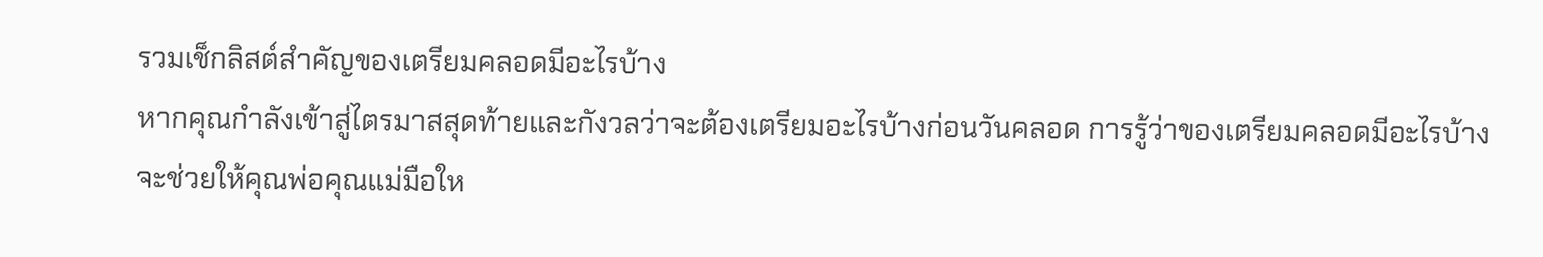รวมเช็กลิสต์สำคัญของเตรียมคลอดมีอะไรบ้าง
หากคุณกำลังเข้าสู่ไตรมาสสุดท้ายและกังวลว่าจะต้องเตรียมอะไรบ้างก่อนวันคลอด การรู้ว่าของเตรียมคลอดมีอะไรบ้างจะช่วยให้คุณพ่อคุณแม่มือให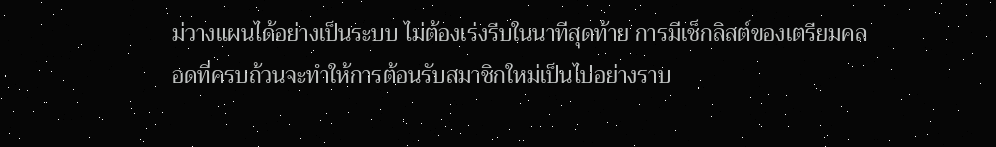ม่วางแผนได้อย่างเป็นระบบ ไม่ต้องเร่งรีบในนาทีสุดท้าย การมีเช็กลิสต์ของเตรียมคลอดที่ครบถ้วนจะทำให้การต้อนรับสมาชิกใหม่เป็นไปอย่างราบ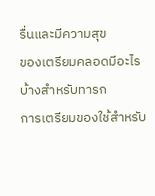รื่นและมีความสุข
ของเตรียมคลอดมีอะไรบ้างสำหรับทารก
การเตรียมของใช้สำหรับ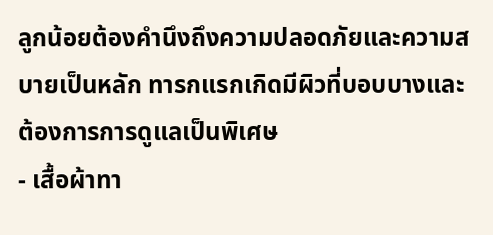ลูกน้อยต้องคำนึงถึงความปลอดภัยและความสบายเป็นหลัก ทารกแรกเกิดมีผิวที่บอบบางและต้องการการดูแลเป็นพิเศษ
- เสื้อผ้าทา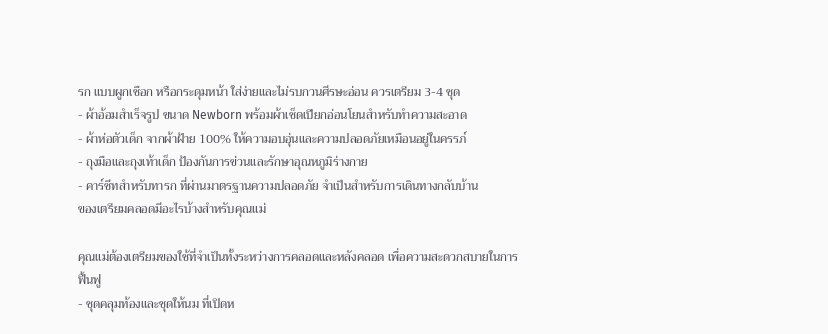รก แบบผูกเชือก หรือกระดุมหน้า ใส่ง่ายและไม่รบกวนศีรษะอ่อน ควรเตรียม 3-4 ชุด
- ผ้าอ้อมสำเร็จรูป ขนาด Newborn พร้อมผ้าเช็ดเปียกอ่อนโยนสำหรับทำความสะอาด
- ผ้าห่อตัวเด็ก จากผ้าฝ้าย 100% ให้ความอบอุ่นและความปลอดภัยเหมือนอยู่ในครรภ์
- ถุงมือและถุงเท้าเด็ก ป้องกันการข่วนและรักษาอุณหภูมิร่างกาย
- คาร์ซีทสำหรับทารก ที่ผ่านมาตรฐานความปลอดภัย จำเป็นสำหรับการเดินทางกลับบ้าน
ของเตรียมคลอดมีอะไรบ้างสำหรับคุณแม่

คุณแม่ต้องเตรียมของใช้ที่จำเป็นทั้งระหว่างการคลอดและหลังคลอด เพื่อความสะดวกสบายในการฟื้นฟู
- ชุดคลุมท้องและชุดให้นม ที่เปิดห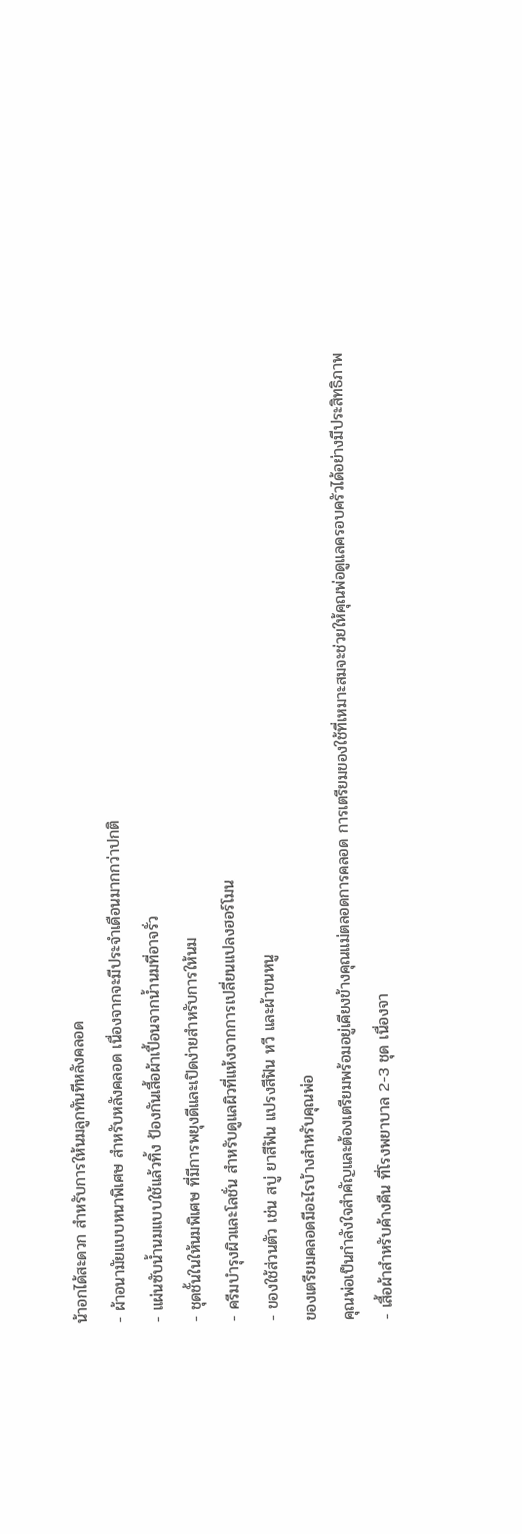น้าอกได้สะดวก สำหรับการให้นมลูกทันทีหลังคลอด
- ผ้าอนามัยแบบหนาพิเศษ สำหรับหลังคลอด เนื่องจากจะมีประจำเดือนมากกว่าปกติ
- แผ่นซับน้ำนมแบบใช้แล้วทิ้ง ป้องกันเสื้อผ้าเปื้อนจากน้ำนมที่อาจรั่ว
- ชุดชั้นในให้นมพิเศษ ที่มีการพยุงดีและเปิดง่ายสำหรับการให้นม
- ครีมบำรุงผิวและโลชั่น สำหรับดูแลผิวที่แห้งจากการเปลี่ยนแปลงฮอร์โมน
- ของใช้ส่วนตัว เช่น สบู่ ยาสีฟัน แปรงสีฟัน หวี และผ้าขนหนู
ของเตรียมคลอดมีอะไรบ้างสำหรับคุณพ่อ
คุณพ่อเป็นกำลังใจสำคัญและต้องเตรียมพร้อมอยู่เคียงข้างคุณแม่ตลอดการคลอด การเตรียมของใช้ที่เหมาะสมจะช่วยให้คุณพ่อดูแลครอบครัวได้อย่างมีประสิทธิภาพ
- เสื้อผ้าสำหรับค้างคืน ที่โรงพยาบาล 2-3 ชุด เนื่องจา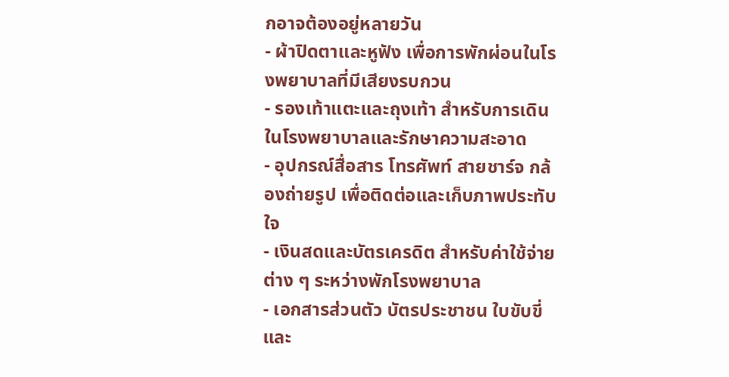กอาจต้องอยู่หลายวัน
- ผ้าปิดตาและหูฟัง เพื่อการพักผ่อนในโรงพยาบาลที่มีเสียงรบกวน
- รองเท้าแตะและถุงเท้า สำหรับการเดินในโรงพยาบาลและรักษาความสะอาด
- อุปกรณ์สื่อสาร โทรศัพท์ สายชาร์จ กล้องถ่ายรูป เพื่อติดต่อและเก็บภาพประทับใจ
- เงินสดและบัตรเครดิต สำหรับค่าใช้จ่ายต่าง ๆ ระหว่างพักโรงพยาบาล
- เอกสารส่วนตัว บัตรประชาชน ใบขับขี่ และ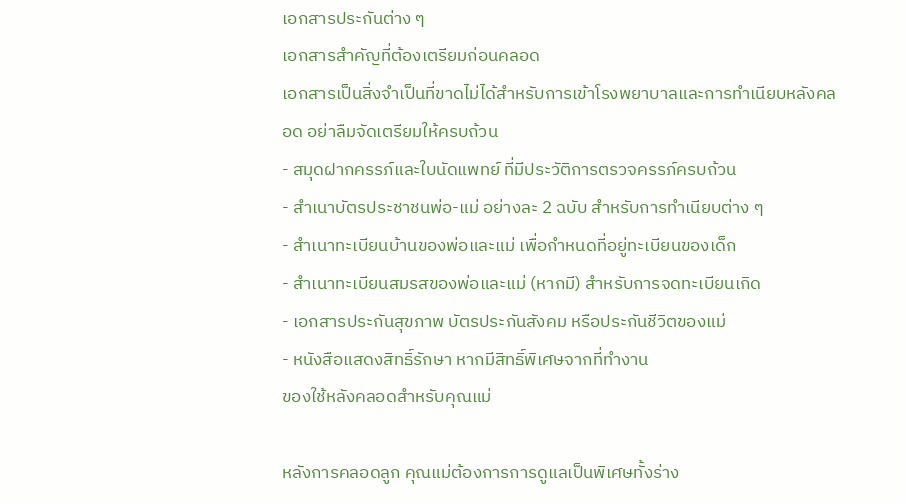เอกสารประกันต่าง ๆ
เอกสารสำคัญที่ต้องเตรียมก่อนคลอด
เอกสารเป็นสิ่งจำเป็นที่ขาดไม่ได้สำหรับการเข้าโรงพยาบาลและการทำเนียบหลังคลอด อย่าลืมจัดเตรียมให้ครบถ้วน
- สมุดฝากครรภ์และใบนัดแพทย์ ที่มีประวัติการตรวจครรภ์ครบถ้วน
- สำเนาบัตรประชาชนพ่อ-แม่ อย่างละ 2 ฉบับ สำหรับการทำเนียบต่าง ๆ
- สำเนาทะเบียนบ้านของพ่อและแม่ เพื่อกำหนดที่อยู่ทะเบียนของเด็ก
- สำเนาทะเบียนสมรสของพ่อและแม่ (หากมี) สำหรับการจดทะเบียนเกิด
- เอกสารประกันสุขภาพ บัตรประกันสังคม หรือประกันชีวิตของแม่
- หนังสือแสดงสิทธิ์รักษา หากมีสิทธิ์พิเศษจากที่ทำงาน
ของใช้หลังคลอดสำหรับคุณแม่

หลังการคลอดลูก คุณแม่ต้องการการดูแลเป็นพิเศษทั้งร่าง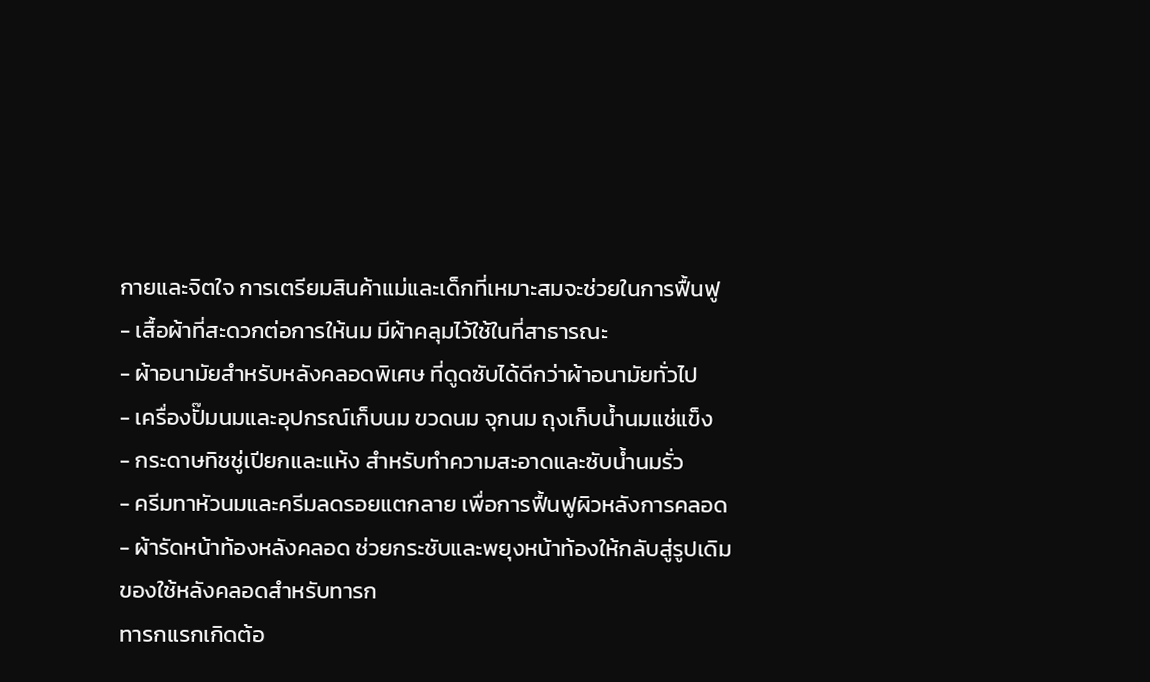กายและจิตใจ การเตรียมสินค้าแม่และเด็กที่เหมาะสมจะช่วยในการฟื้นฟู
- เสื้อผ้าที่สะดวกต่อการให้นม มีผ้าคลุมไว้ใช้ในที่สาธารณะ
- ผ้าอนามัยสำหรับหลังคลอดพิเศษ ที่ดูดซับได้ดีกว่าผ้าอนามัยทั่วไป
- เครื่องปั๊มนมและอุปกรณ์เก็บนม ขวดนม จุกนม ถุงเก็บน้ำนมแช่แข็ง
- กระดาษทิชชู่เปียกและแห้ง สำหรับทำความสะอาดและซับน้ำนมรั่ว
- ครีมทาหัวนมและครีมลดรอยแตกลาย เพื่อการฟื้นฟูผิวหลังการคลอด
- ผ้ารัดหน้าท้องหลังคลอด ช่วยกระชับและพยุงหน้าท้องให้กลับสู่รูปเดิม
ของใช้หลังคลอดสำหรับทารก
ทารกแรกเกิดต้อ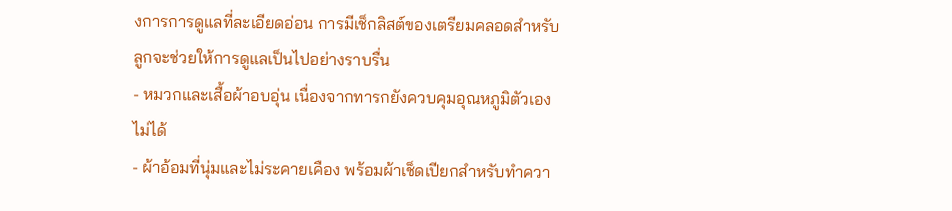งการการดูแลที่ละเอียดอ่อน การมีเช็กลิสต์ของเตรียมคลอดสำหรับลูกจะช่วยให้การดูแลเป็นไปอย่างราบรื่น
- หมวกและเสื้อผ้าอบอุ่น เนื่องจากทารกยังควบคุมอุณหภูมิตัวเองไม่ได้
- ผ้าอ้อมที่นุ่มและไม่ระคายเคือง พร้อมผ้าเช็ดเปียกสำหรับทำควา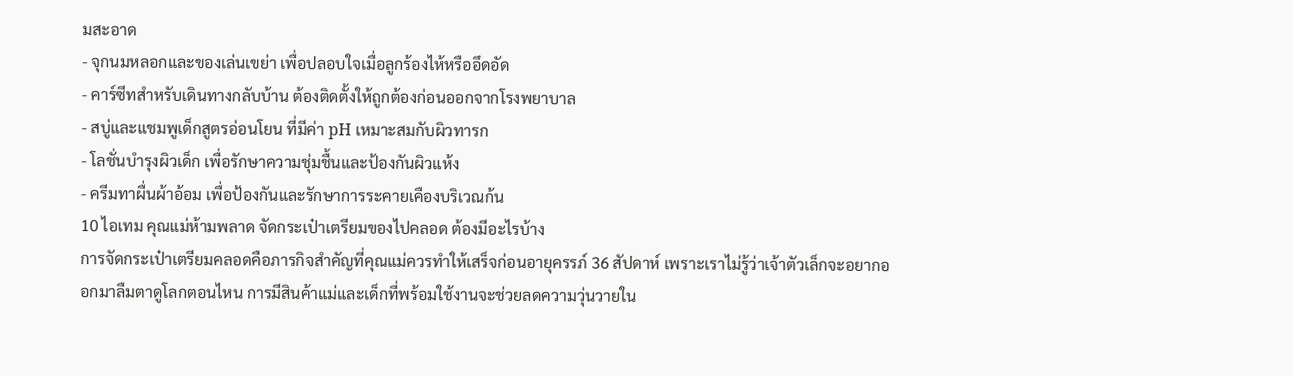มสะอาด
- จุกนมหลอกและของเล่นเขย่า เพื่อปลอบใจเมื่อลูกร้องไห้หรืออึดอัด
- คาร์ซีทสำหรับเดินทางกลับบ้าน ต้องติดตั้งให้ถูกต้องก่อนออกจากโรงพยาบาล
- สบู่และแชมพูเด็กสูตรอ่อนโยน ที่มีค่า pH เหมาะสมกับผิวทารก
- โลชั่นบำรุงผิวเด็ก เพื่อรักษาความชุ่มชื้นและป้องกันผิวแห้ง
- ครีมทาผื่นผ้าอ้อม เพื่อป้องกันและรักษาการระคายเคืองบริเวณก้น
10 ไอเทม คุณแม่ห้ามพลาด จัดกระเป๋าเตรียมของไปคลอด ต้องมีอะไรบ้าง
การจัดกระเป๋าเตรียมคลอดคือภารกิจสำคัญที่คุณแม่ควรทำให้เสร็จก่อนอายุครรภ์ 36 สัปดาห์ เพราะเราไม่รู้ว่าเจ้าตัวเล็กจะอยากออกมาลืมตาดูโลกตอนไหน การมีสินค้าแม่และเด็กที่พร้อมใช้งานจะช่วยลดความวุ่นวายใน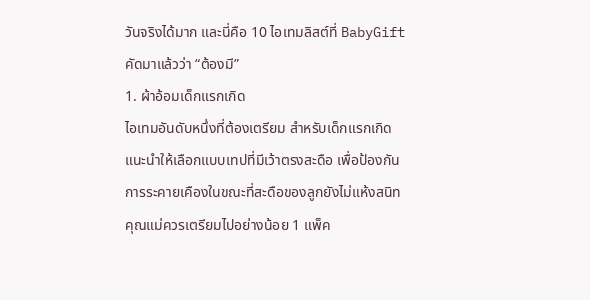วันจริงได้มาก และนี่คือ 10 ไอเทมลิสต์ที่ BabyGift คัดมาแล้วว่า “ต้องมี”
1. ผ้าอ้อมเด็กแรกเกิด
ไอเทมอันดับหนึ่งที่ต้องเตรียม สำหรับเด็กแรกเกิดแนะนำให้เลือกแบบเทปที่มีเว้าตรงสะดือ เพื่อป้องกันการระคายเคืองในขณะที่สะดือของลูกยังไม่แห้งสนิท คุณแม่ควรเตรียมไปอย่างน้อย 1 แพ็ค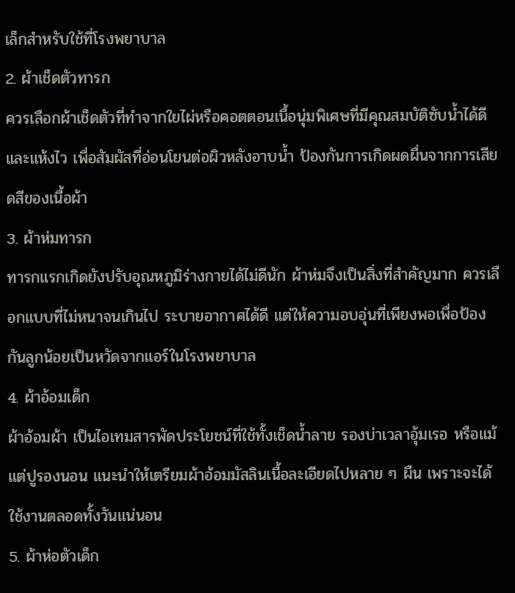เล็กสำหรับใช้ที่โรงพยาบาล
2. ผ้าเช็ดตัวทารก
ควรเลือกผ้าเช็ดตัวที่ทำจากใยไผ่หรือคอตตอนเนื้อนุ่มพิเศษที่มีคุณสมบัติซับน้ำได้ดีและแห้งไว เพื่อสัมผัสที่อ่อนโยนต่อผิวหลังอาบน้ำ ป้องกันการเกิดผดผื่นจากการเสียดสีของเนื้อผ้า
3. ผ้าห่มทารก
ทารกแรกเกิดยังปรับอุณหภูมิร่างกายได้ไม่ดีนัก ผ้าห่มจึงเป็นสิ่งที่สำคัญมาก ควรเลือกแบบที่ไม่หนาจนเกินไป ระบายอากาศได้ดี แต่ให้ความอบอุ่นที่เพียงพอเพื่อป้องกันลูกน้อยเป็นหวัดจากแอร์ในโรงพยาบาล
4. ผ้าอ้อมเด็ก
ผ้าอ้อมผ้า เป็นไอเทมสารพัดประโยชน์ที่ใช้ทั้งเช็ดน้ำลาย รองบ่าเวลาอุ้มเรอ หรือแม้แต่ปูรองนอน แนะนำให้เตรียมผ้าอ้อมมัสลินเนื้อละเอียดไปหลาย ๆ ผืน เพราะจะได้ใช้งานตลอดทั้งวันแน่นอน
5. ผ้าห่อตัวเด็ก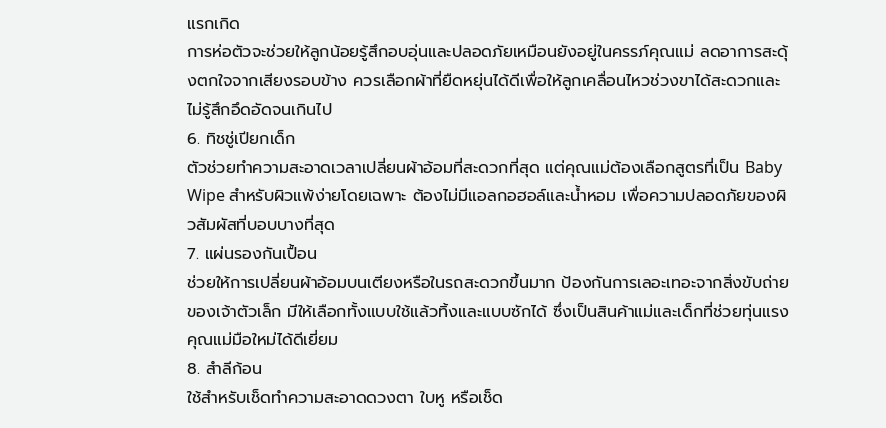แรกเกิด
การห่อตัวจะช่วยให้ลูกน้อยรู้สึกอบอุ่นและปลอดภัยเหมือนยังอยู่ในครรภ์คุณแม่ ลดอาการสะดุ้งตกใจจากเสียงรอบข้าง ควรเลือกผ้าที่ยืดหยุ่นได้ดีเพื่อให้ลูกเคลื่อนไหวช่วงขาได้สะดวกและไม่รู้สึกอึดอัดจนเกินไป
6. ทิชชู่เปียกเด็ก
ตัวช่วยทำความสะอาดเวลาเปลี่ยนผ้าอ้อมที่สะดวกที่สุด แต่คุณแม่ต้องเลือกสูตรที่เป็น Baby Wipe สำหรับผิวแพ้ง่ายโดยเฉพาะ ต้องไม่มีแอลกอฮอล์และน้ำหอม เพื่อความปลอดภัยของผิวสัมผัสที่บอบบางที่สุด
7. แผ่นรองกันเปื้อน
ช่วยให้การเปลี่ยนผ้าอ้อมบนเตียงหรือในรถสะดวกขึ้นมาก ป้องกันการเลอะเทอะจากสิ่งขับถ่ายของเจ้าตัวเล็ก มีให้เลือกทั้งแบบใช้แล้วทิ้งและแบบซักได้ ซึ่งเป็นสินค้าแม่และเด็กที่ช่วยทุ่นแรงคุณแม่มือใหม่ได้ดีเยี่ยม
8. สำลีก้อน
ใช้สำหรับเช็ดทำความสะอาดดวงตา ใบหู หรือเช็ด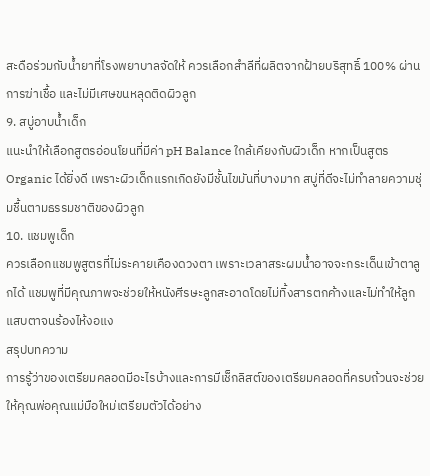สะดือร่วมกับน้ำยาที่โรงพยาบาลจัดให้ ควรเลือกสำลีที่ผลิตจากฝ้ายบริสุทธิ์ 100% ผ่านการฆ่าเชื้อ และไม่มีเศษขนหลุดติดผิวลูก
9. สบู่อาบน้ำเด็ก
แนะนำให้เลือกสูตรอ่อนโยนที่มีค่า pH Balance ใกล้เคียงกับผิวเด็ก หากเป็นสูตร Organic ได้ยิ่งดี เพราะผิวเด็กแรกเกิดยังมีชั้นไขมันที่บางมาก สบู่ที่ดีจะไม่ทำลายความชุ่มชื้นตามธรรมชาติของผิวลูก
10. แชมพูเด็ก
ควรเลือกแชมพูสูตรที่ไม่ระคายเคืองดวงตา เพราะเวลาสระผมน้ำอาจจะกระเด็นเข้าตาลูกได้ แชมพูที่มีคุณภาพจะช่วยให้หนังศีรษะลูกสะอาดโดยไม่ทิ้งสารตกค้างและไม่ทำให้ลูกแสบตาจนร้องไห้งอแง
สรุปบทความ
การรู้ว่าของเตรียมคลอดมีอะไรบ้างและการมีเช็กลิสต์ของเตรียมคลอดที่ครบถ้วนจะช่วยให้คุณพ่อคุณแม่มือใหม่เตรียมตัวได้อย่าง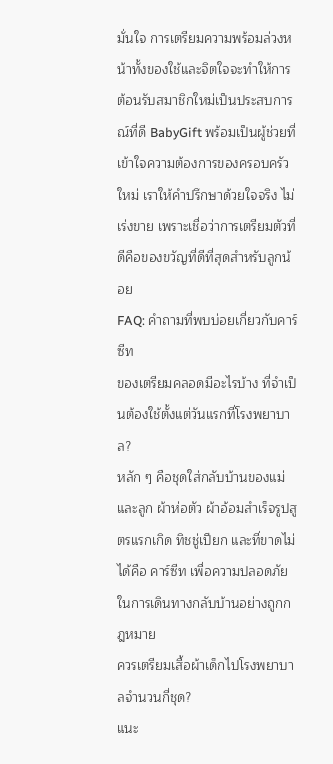มั่นใจ การเตรียมความพร้อมล่วงหน้าทั้งของใช้และจิตใจจะทำให้การต้อนรับสมาชิกใหม่เป็นประสบการณ์ที่ดี BabyGift พร้อมเป็นผู้ช่วยที่เข้าใจความต้องการของครอบครัวใหม่ เราให้คำปรึกษาด้วยใจจริง ไม่เร่งขาย เพราะเชื่อว่าการเตรียมตัวที่ดีคือของขวัญที่ดีที่สุดสำหรับลูกน้อย
FAQ: คำถามที่พบบ่อยเกี่ยวกับคาร์ซีท
ของเตรียมคลอดมีอะไรบ้าง ที่จำเป็นต้องใช้ตั้งแต่วันแรกที่โรงพยาบาล?
หลัก ๆ คือชุดใส่กลับบ้านของแม่และลูก ผ้าห่อตัว ผ้าอ้อมสำเร็จรูปสูตรแรกเกิด ทิชชู่เปียก และที่ขาดไม่ได้คือ คาร์ซีท เพื่อความปลอดภัยในการเดินทางกลับบ้านอย่างถูกกฎหมาย
ควรเตรียมเสื้อผ้าเด็กไปโรงพยาบาลจำนวนกี่ชุด?
แนะ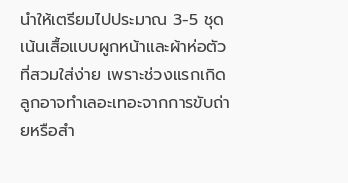นำให้เตรียมไปประมาณ 3-5 ชุด เน้นเสื้อแบบผูกหน้าและผ้าห่อตัวที่สวมใส่ง่าย เพราะช่วงแรกเกิดลูกอาจทำเลอะเทอะจากการขับถ่ายหรือสำ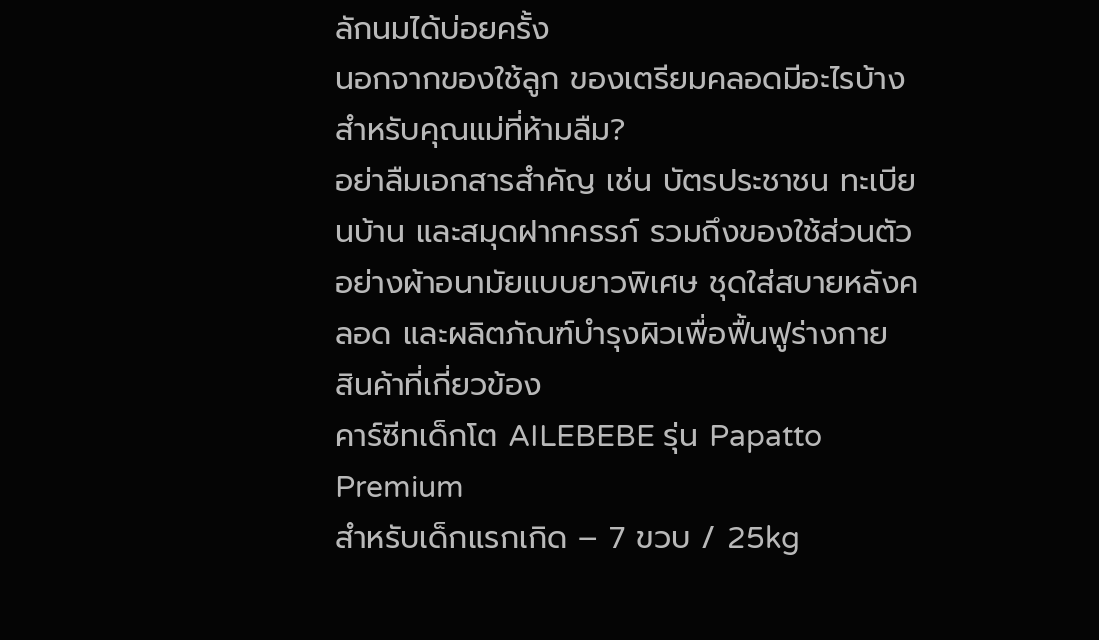ลักนมได้บ่อยครั้ง
นอกจากของใช้ลูก ของเตรียมคลอดมีอะไรบ้างสำหรับคุณแม่ที่ห้ามลืม?
อย่าลืมเอกสารสำคัญ เช่น บัตรประชาชน ทะเบียนบ้าน และสมุดฝากครรภ์ รวมถึงของใช้ส่วนตัวอย่างผ้าอนามัยแบบยาวพิเศษ ชุดใส่สบายหลังคลอด และผลิตภัณฑ์บำรุงผิวเพื่อฟื้นฟูร่างกาย
สินค้าที่เกี่ยวข้อง
คาร์ซีทเด็กโต AILEBEBE รุ่น Papatto Premium
สำหรับเด็กแรกเกิด – 7 ขวบ / 25kg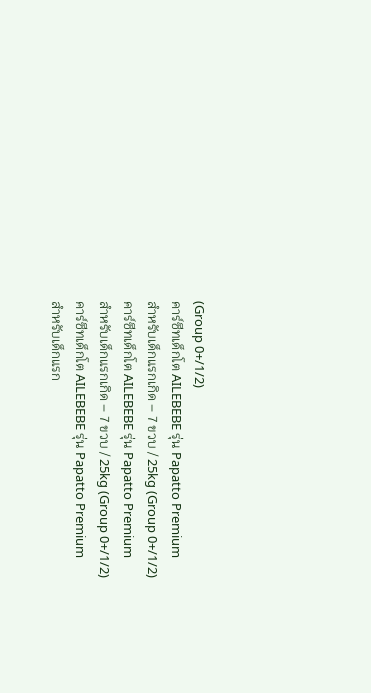(Group 0+/1/2)
คาร์ซีทเด็กโต AILEBEBE รุ่น Papatto Premium
สำหรับเด็กแรกเกิด – 7 ขวบ / 25kg (Group 0+/1/2)
คาร์ซีทเด็กโต AILEBEBE รุ่น Papatto Premium
สำหรับเด็กแรกเกิด – 7 ขวบ / 25kg (Group 0+/1/2)
คาร์ซีทเด็กโต AILEBEBE รุ่น Papatto Premium
สำหรับเด็กแรก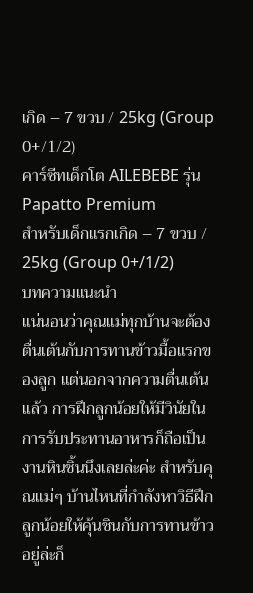เกิด – 7 ขวบ / 25kg (Group 0+/1/2)
คาร์ซีทเด็กโต AILEBEBE รุ่น Papatto Premium
สำหรับเด็กแรกเกิด – 7 ขวบ / 25kg (Group 0+/1/2)
บทความแนะนำ
แน่นอนว่าคุณแม่ทุกบ้านจะต้องตื่นเต้นกับการทานข้าวมื้อแรกของลูก แต่นอกจากความตื่นเต้นแล้ว การฝึกลูกน้อยให้มีวินัยในการรับประทานอาหารก็ถือเป็นงานหินชิ้นนึงเลยล่ะค่ะ สำหรับคุณแม่ๆ บ้านไหนที่กำลังหาวิธีฝึกลูกน้อยให้คุ้นชินกับการทานข้าวอยู่ล่ะก็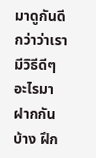มาดูกันดีกว่าว่าเรามีวิธีดีๆ อะไรมาฝากกันบ้าง ฝึก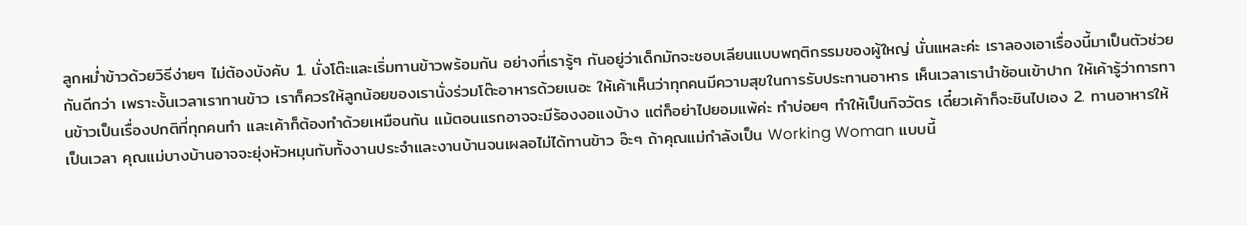ลูกหม่ำข้าวด้วยวิธีง่ายๆ ไม่ต้องบังคับ 1. นั่งโต๊ะและเริ่มทานข้าวพร้อมกัน อย่างที่เรารู้ๆ กันอยู่ว่าเด็กมักจะชอบเลียนแบบพฤติกรรมของผู้ใหญ่ นั่นแหละค่ะ เราลองเอาเรื่องนี้มาเป็นตัวช่วยกันดีกว่า เพราะงั้นเวลาเราทานข้าว เราก็ควรให้ลูกน้อยของเรานั่งร่วมโต๊ะอาหารด้วยเนอะ ให้เค้าเห็นว่าทุกคนมีความสุขในการรับประทานอาหาร เห็นเวลาเรานำช้อนเข้าปาก ให้เค้ารู้ว่าการทานข้าวเป็นเรื่องปกติที่ทุกคนทำ และเค้าก็ต้องทำด้วยเหมือนกัน แม้ตอนแรกอาจจะมีร้องงอแงบ้าง แต่ก็อย่าไปยอมแพ้ค่ะ ทำบ่อยๆ ทำให้เป็นกิจวัตร เดี๋ยวเค้าก็จะชินไปเอง 2. ทานอาหารให้เป็นเวลา คุณแม่บางบ้านอาจจะยุ่งหัวหมุนกับทั้งงานประจำและงานบ้านจนเผลอไม่ได้ทานข้าว อ๊ะๆ ถ้าคุณแม่กำลังเป็น Working Woman แบบนี้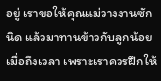อยู่ เราขอให้คุณแม่วางงานซักนิด แล้วมาทานข้าวกับลูกน้อยเมื่อถึงเวลา เพราะเราควรฝึกให้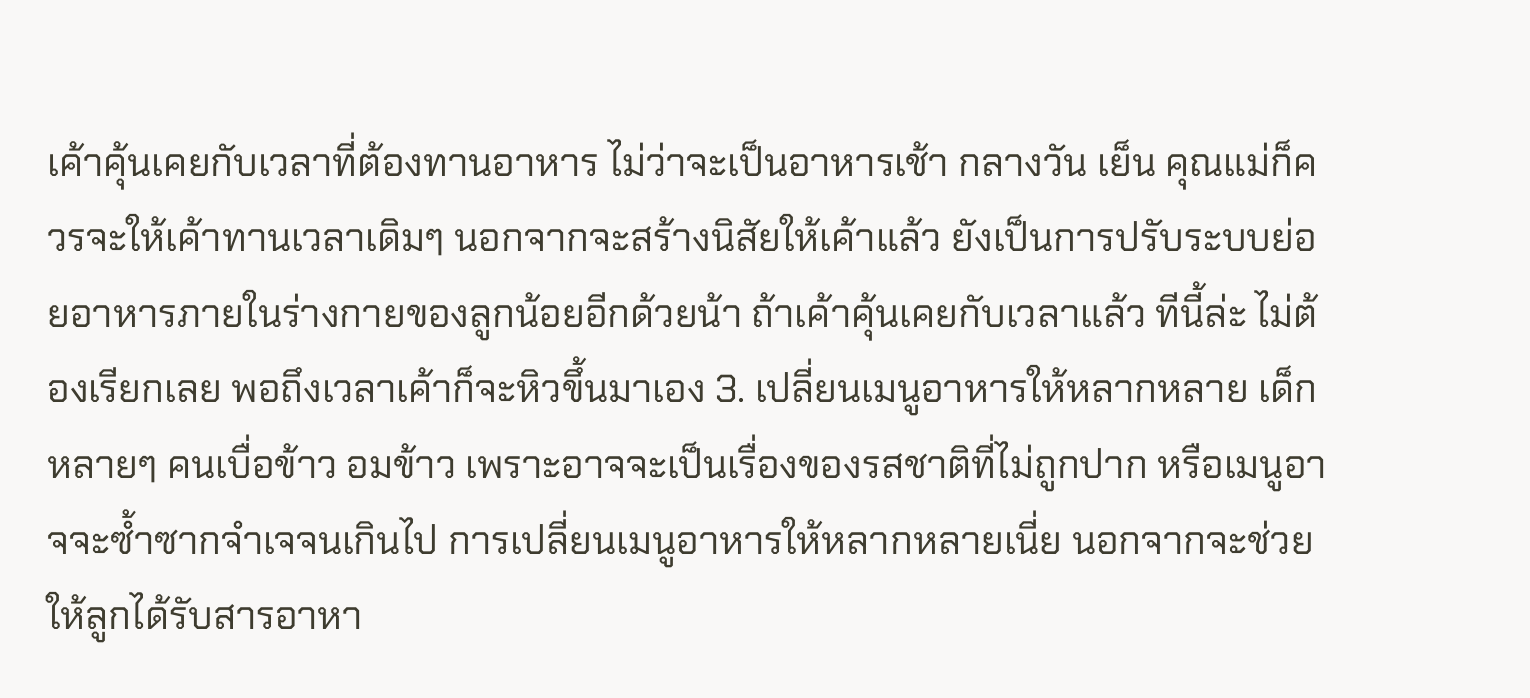เค้าคุ้นเคยกับเวลาที่ต้องทานอาหาร ไม่ว่าจะเป็นอาหารเช้า กลางวัน เย็น คุณแม่ก็ควรจะให้เค้าทานเวลาเดิมๆ นอกจากจะสร้างนิสัยให้เค้าแล้ว ยังเป็นการปรับระบบย่อยอาหารภายในร่างกายของลูกน้อยอีกด้วยน้า ถ้าเค้าคุ้นเคยกับเวลาแล้ว ทีนี้ล่ะ ไม่ต้องเรียกเลย พอถึงเวลาเค้าก็จะหิวขึ้นมาเอง 3. เปลี่ยนเมนูอาหารให้หลากหลาย เด็กหลายๆ คนเบื่อข้าว อมข้าว เพราะอาจจะเป็นเรื่องของรสชาติที่ไม่ถูกปาก หรือเมนูอาจจะซ้ำซากจำเจจนเกินไป การเปลี่ยนเมนูอาหารให้หลากหลายเนี่ย นอกจากจะช่วยให้ลูกได้รับสารอาหา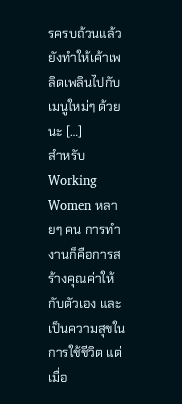รครบถ้วนแล้ว ยังทำให้เค้าเพลิดเพลินไปกับเมนูใหม่ๆ ด้วยนะ […]
สำหรับ Working Women หลายๆ คน การทำงานก็คือการสร้างคุณค่าให้กับตัวเอง และเป็นความสุขในการใช้ชีวิต แต่เมื่อ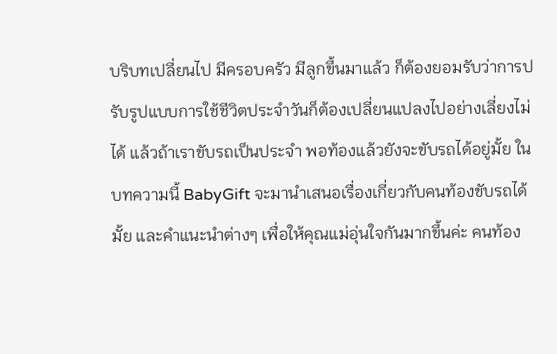บริบทเปลี่ยนไป มีครอบครัว มีลูกขึ้นมาแล้ว ก็ต้องยอมรับว่าการปรับรูปแบบการใช้ชีวิตประจำวันก็ต้องเปลี่ยนแปลงไปอย่างเลี่ยงไม่ได้ แล้วถ้าเราขับรถเป็นประจำ พอท้องแล้วยังจะขับรถได้อยู่มั้ย ในบทความนี้ BabyGift จะมานำเสนอเรื่องเกี่ยวกับคนท้องขับรถได้มั้ย และคำแนะนำต่างๆ เพื่อให้คุณแม่อุ่นใจกันมากขึ้นค่ะ คนท้อง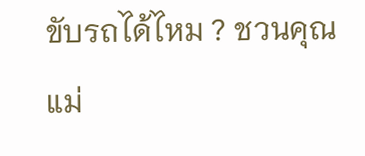ขับรถได้ไหม ? ชวนคุณแม่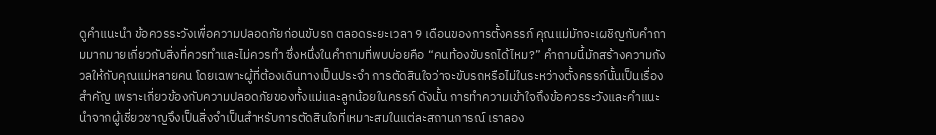ดูคำแนะนำ ข้อควรระวังเพื่อความปลอดภัยก่อนขับรถ ตลอดระยะเวลา 9 เดือนของการตั้งครรภ์ คุณแม่มักจะเผชิญกับคำถามมากมายเกี่ยวกับสิ่งที่ควรทำและไม่ควรทำ ซึ่งหนึ่งในคำถามที่พบบ่อยคือ “คนท้องขับรถได้ไหม?” คำถามนี้มักสร้างความกังวลให้กับคุณแม่หลายคน โดยเฉพาะผู้ที่ต้องเดินทางเป็นประจำ การตัดสินใจว่าจะขับรถหรือไม่ในระหว่างตั้งครรภ์นั้นเป็นเรื่องสำคัญ เพราะเกี่ยวข้องกับความปลอดภัยของทั้งแม่และลูกน้อยในครรภ์ ดังนั้น การทำความเข้าใจถึงข้อควรระวังและคำแนะนำจากผู้เชี่ยวชาญจึงเป็นสิ่งจำเป็นสำหรับการตัดสินใจที่เหมาะสมในแต่ละสถานการณ์ เราลอง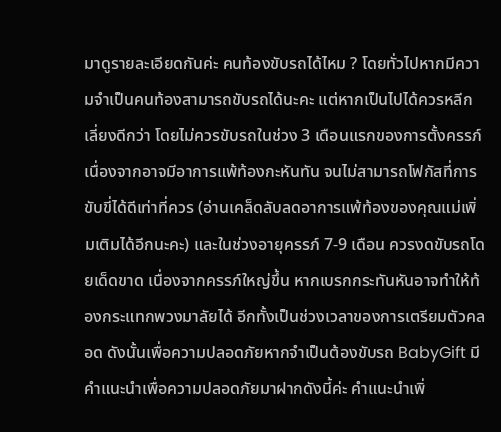มาดูรายละเอียดกันค่ะ คนท้องขับรถได้ไหม ? โดยทั่วไปหากมีความจำเป็นคนท้องสามารถขับรถได้นะคะ แต่หากเป็นไปได้ควรหลีกเลี่ยงดีกว่า โดยไม่ควรขับรถในช่วง 3 เดือนแรกของการตั้งครรภ์ เนื่องจากอาจมีอาการแพ้ท้องกะหันทัน จนไม่สามารถโฟกัสที่การขับขี่ได้ดีเท่าที่ควร (อ่านเคล็ดลับลดอาการแพ้ท้องของคุณแม่เพิ่มเติมได้อีกนะคะ) และในช่วงอายุครรภ์ 7-9 เดือน ควรงดขับรถโดยเด็ดขาด เนื่องจากครรภ์ใหญ่ขึ้น หากเบรกกระทันหันอาจทำให้ท้องกระแทกพวงมาลัยได้ อีกทั้งเป็นช่วงเวลาของการเตรียมตัวคลอด ดังนั้นเพื่อความปลอดภัยหากจำเป็นต้องขับรถ BabyGift มีคำแนะนำเพื่อความปลอดภัยมาฝากดังนี้ค่ะ คำแนะนำเพิ่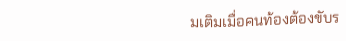มเติมเมื่อคนท้องต้องขับร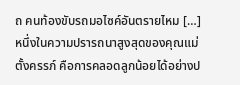ถ คนท้องขับรถมอไซค์อันตรายไหม […]
หนึ่งในความปรารถนาสูงสุดของคุณแม่ตั้งครรภ์ คือการคลอดลูกน้อยได้อย่างป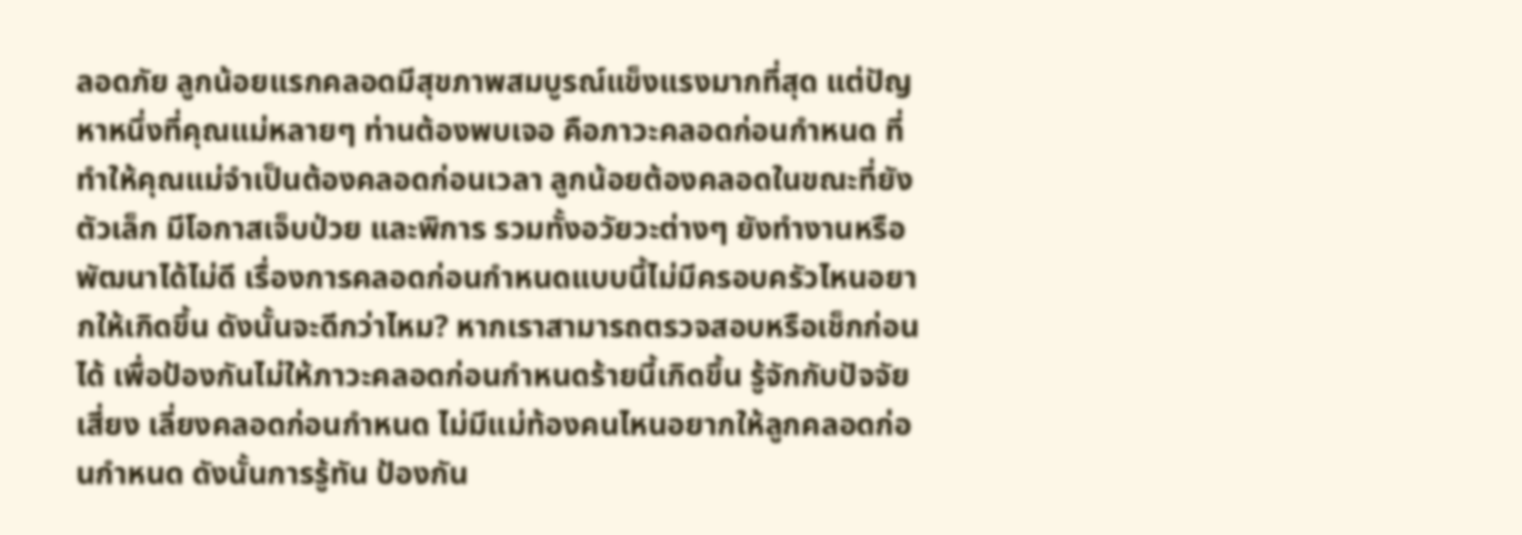ลอดภัย ลูกน้อยแรกคลอดมีสุขภาพสมบูรณ์แข็งแรงมากที่สุด แต่ปัญหาหนึ่งที่คุณแม่หลายๆ ท่านต้องพบเจอ คือภาวะคลอดก่อนกำหนด ที่ทำให้คุณแม่จำเป็นต้องคลอดก่อนเวลา ลูกน้อยต้องคลอดในขณะที่ยังตัวเล็ก มีโอกาสเจ็บป่วย และพิการ รวมทั้งอวัยวะต่างๆ ยังทำงานหรือพัฒนาได้ไม่ดี เรื่องการคลอดก่อนกำหนดแบบนี้ไม่มีครอบครัวไหนอยากให้เกิดขึ้น ดังนั้นจะดีกว่าไหม? หากเราสามารถตรวจสอบหรือเช็กก่อนได้ เพื่อป้องกันไม่ให้ภาวะคลอดก่อนกำหนดร้ายนี้เกิดขึ้น รู้จักกับปัจจัยเสี่ยง เลี่ยงคลอดก่อนกำหนด ไม่มีแม่ท้องคนไหนอยากให้ลูกคลอดก่อนกำหนด ดังนั้นการรู้ทัน ป้องกัน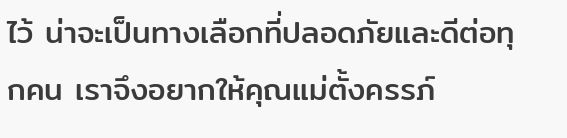ไว้ น่าจะเป็นทางเลือกที่ปลอดภัยและดีต่อทุกคน เราจึงอยากให้คุณแม่ตั้งครรภ์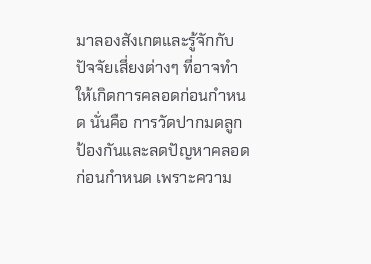มาลองสังเกตและรู้จักกับปัจจัยเสี่ยงต่างๆ ที่อาจทำให้เกิดการคลอดก่อนกำหนด นั่นคือ การวัดปากมดลูก ป้องกันและลดปัญหาคลอดก่อนกำหนด เพราะความ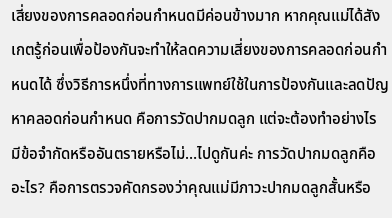เสี่ยงของการคลอดก่อนกำหนดมีค่อนข้างมาก หากคุณแม่ได้สังเกตรู้ก่อนเพื่อป้องกันจะทำให้ลดความเสี่ยงของการคลอดก่อนกำหนดได้ ซึ่งวิธีการหนึ่งที่ทางการแพทย์ใช้ในการป้องกันและลดปัญหาคลอดก่อนกำหนด คือการวัดปากมดลูก แต่จะต้องทำอย่างไร มีข้อจำกัดหรืออันตรายหรือไม่…ไปดูกันค่ะ การวัดปากมดลูกคืออะไร? คือการตรวจคัดกรองว่าคุณแม่มีภาวะปากมดลูกสั้นหรือ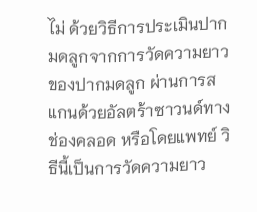ไม่ ด้วยวิธีการประเมินปากมดลูกจากการวัดความยาวของปากมดลูก ผ่านการสแกนด้วยอัลตร้าซาวนด์ทางช่องคลอด หรือโดยแพทย์ วิธีนี้เป็นการวัดความยาว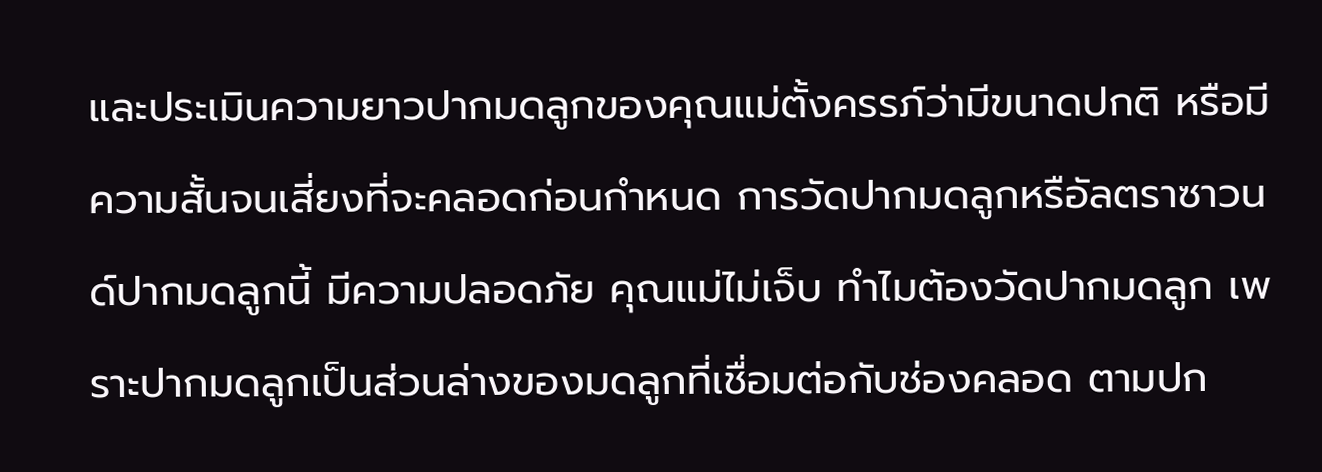และประเมินความยาวปากมดลูกของคุณแม่ตั้งครรภ์ว่ามีขนาดปกติ หรือมีความสั้นจนเสี่ยงที่จะคลอดก่อนกำหนด การวัดปากมดลูกหรือัลตราซาวนด์ปากมดลูกนี้ มีความปลอดภัย คุณแม่ไม่เจ็บ ทำไมต้องวัดปากมดลูก เพราะปากมดลูกเป็นส่วนล่างของมดลูกที่เชื่อมต่อกับช่องคลอด ตามปก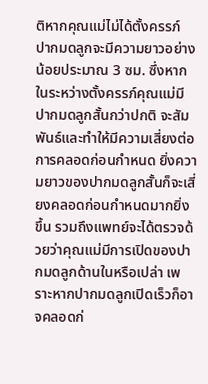ติหากคุณแม่ไม่ได้ตั้งครรภ์ ปากมดลูกจะมีความยาวอย่างน้อยประมาณ 3 ซม. ซึ่งหากในระหว่างตั้งครรภ์คุณแม่มีปากมดลูกสั้นกว่าปกติ จะสัมพันธ์และทำให้มีความเสี่ยงต่อการคลอดก่อนกำหนด ยิ่งความยาวของปากมดลูกสั้นก็จะเสี่ยงคลอดก่อนกำหนดมากยิ่งขึ้น รวมถึงแพทย์จะได้ตรวจด้วยว่าคุณแม่มีการเปิดของปากมดลูกด้านในหรือเปล่า เพราะหากปากมดลูกเปิดเร็วก็อาจคลอดก่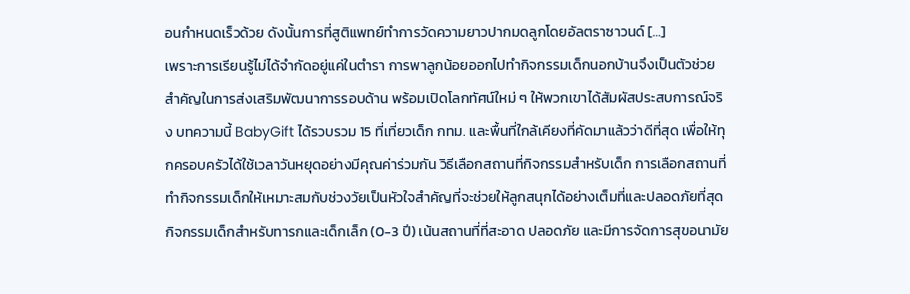อนกำหนดเร็วด้วย ดังนั้นการที่สูติแพทย์ทำการวัดความยาวปากมดลูกโดยอัลตราซาวนด์ […]
เพราะการเรียนรู้ไม่ได้จำกัดอยู่แค่ในตำรา การพาลูกน้อยออกไปทำกิจกรรมเด็กนอกบ้านจึงเป็นตัวช่วยสำคัญในการส่งเสริมพัฒนาการรอบด้าน พร้อมเปิดโลกทัศน์ใหม่ ๆ ให้พวกเขาได้สัมผัสประสบการณ์จริง บทความนี้ BabyGift ได้รวบรวม 15 ที่เที่ยวเด็ก กทม. และพื้นที่ใกล้เคียงที่คัดมาแล้วว่าดีที่สุด เพื่อให้ทุกครอบครัวได้ใช้เวลาวันหยุดอย่างมีคุณค่าร่วมกัน วิธีเลือกสถานที่กิจกรรมสำหรับเด็ก การเลือกสถานที่ทำกิจกรรมเด็กให้เหมาะสมกับช่วงวัยเป็นหัวใจสำคัญที่จะช่วยให้ลูกสนุกได้อย่างเต็มที่และปลอดภัยที่สุด กิจกรรมเด็กสำหรับทารกและเด็กเล็ก (0-3 ปี) เน้นสถานที่ที่สะอาด ปลอดภัย และมีการจัดการสุขอนามัย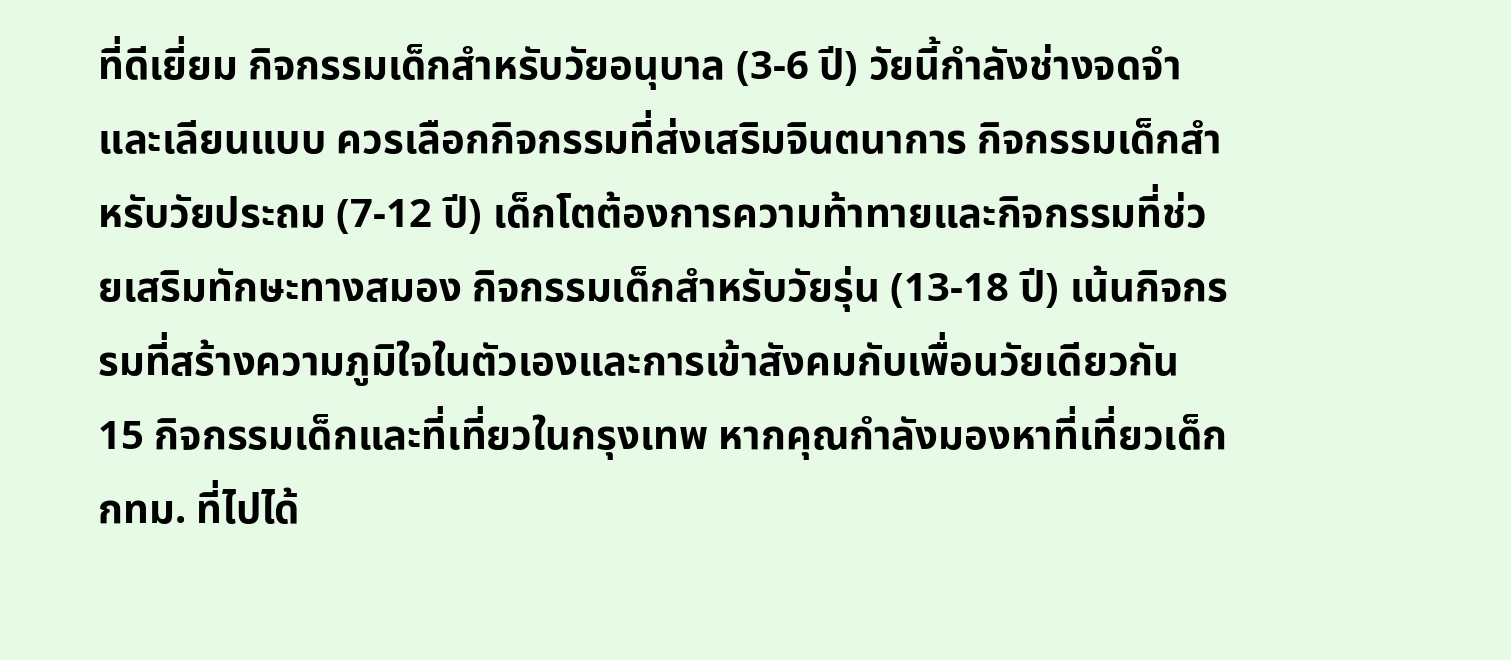ที่ดีเยี่ยม กิจกรรมเด็กสำหรับวัยอนุบาล (3-6 ปี) วัยนี้กำลังช่างจดจำและเลียนแบบ ควรเลือกกิจกรรมที่ส่งเสริมจินตนาการ กิจกรรมเด็กสำหรับวัยประถม (7-12 ปี) เด็กโตต้องการความท้าทายและกิจกรรมที่ช่วยเสริมทักษะทางสมอง กิจกรรมเด็กสำหรับวัยรุ่น (13-18 ปี) เน้นกิจกรรมที่สร้างความภูมิใจในตัวเองและการเข้าสังคมกับเพื่อนวัยเดียวกัน 15 กิจกรรมเด็กและที่เที่ยวในกรุงเทพ หากคุณกำลังมองหาที่เที่ยวเด็ก กทม. ที่ไปได้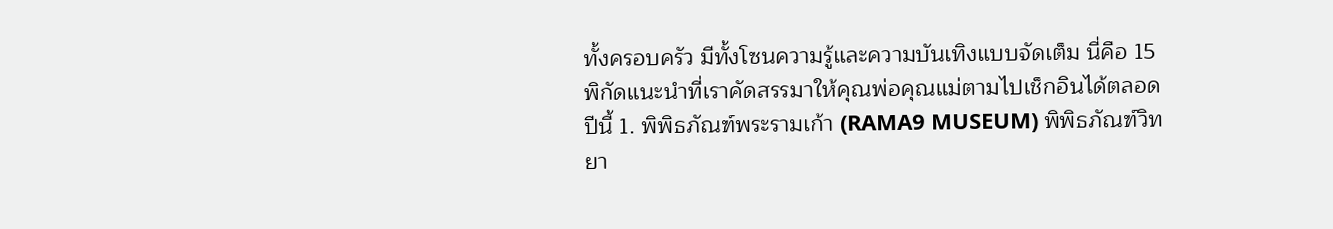ทั้งครอบครัว มีทั้งโซนความรู้และความบันเทิงแบบจัดเต็ม นี่คือ 15 พิกัดแนะนำที่เราคัดสรรมาให้คุณพ่อคุณแม่ตามไปเช็กอินได้ตลอดปีนี้ 1. พิพิธภัณฑ์พระรามเก้า (RAMA9 MUSEUM) พิพิธภัณฑ์วิทยา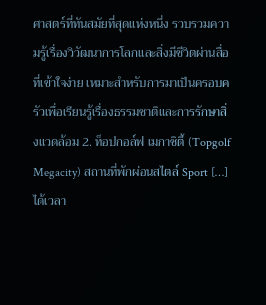ศาสตร์ที่ทันสมัยที่สุดแห่งหนึ่ง รวบรวมความรู้เรื่องวิวัฒนาการโลกและสิ่งมีชีวิตผ่านสื่อที่เข้าใจง่าย เหมาะสำหรับการมาเป็นครอบครัวเพื่อเรียนรู้เรื่องธรรมชาติและการรักษาสิ่งแวดล้อม 2. ท็อปกอล์ฟ เมกาซิตี้ (Topgolf Megacity) สถานที่พักผ่อนสไตล์ Sport […]
ได้เวลา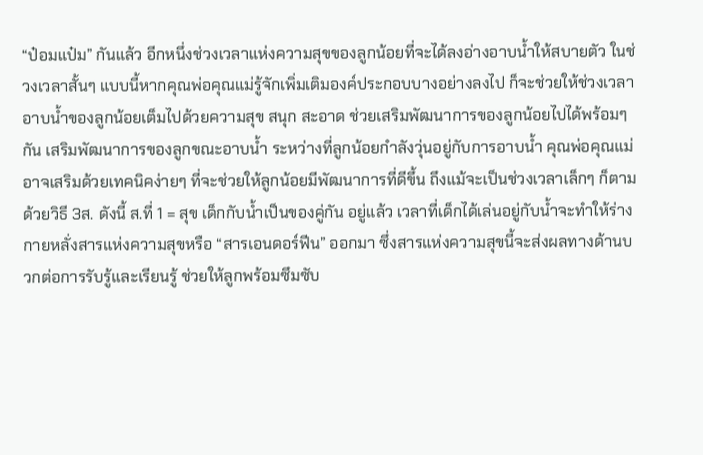“ป๋อมแป๋ม” กันแล้ว อีกหนึ่งช่วงเวลาแห่งความสุขของลูกน้อยที่จะได้ลงอ่างอาบน้ำให้สบายตัว ในช่วงเวลาสั้นๆ แบบนี้หากคุณพ่อคุณแม่รู้จักเพิ่มเติมองค์ประกอบบางอย่างลงไป ก็จะช่วยให้ช่วงเวลาอาบน้ำของลูกน้อยเต็มไปด้วยความสุข สนุก สะอาด ช่วยเสริมพัฒนาการของลูกน้อยไปได้พร้อมๆ กัน เสริมพัฒนาการของลูกขณะอาบน้ำ ระหว่างที่ลูกน้อยกำลังวุ่นอยู่กับการอาบน้ำ คุณพ่อคุณแม่อาจเสริมด้วยเทคนิคง่ายๆ ที่จะช่วยให้ลูกน้อยมีพัฒนาการที่ดีขึ้น ถึงแม้จะเป็นช่วงเวลาเล็กๆ ก็ตาม ด้วยวิธี 3ส. ดังนี้ ส.ที่ 1 = สุข เด็กกับน้ำเป็นของคู่กัน อยู่แล้ว เวลาที่เด็กได้เล่นอยู่กับน้ำจะทำให้ร่างกายหลั่งสารแห่งความสุขหรือ “สารเอนดอร์ฟีน” ออกมา ซึ่งสารแห่งความสุขนี้จะส่งผลทางด้านบวกต่อการรับรู้และเรียนรู้ ช่วยให้ลูกพร้อมซึมซับ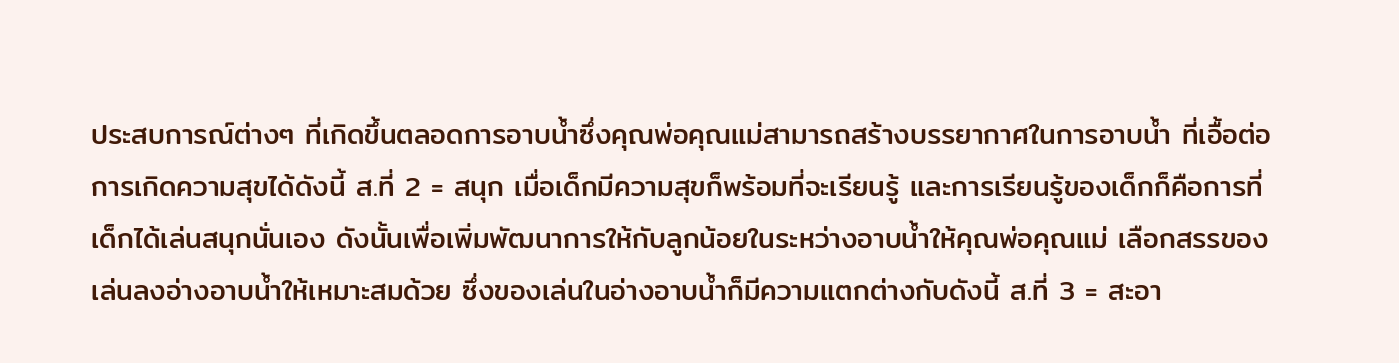ประสบการณ์ต่างๆ ที่เกิดขึ้นตลอดการอาบน้ำซึ่งคุณพ่อคุณแม่สามารถสร้างบรรยากาศในการอาบน้ำ ที่เอื้อต่อการเกิดความสุขได้ดังนี้ ส.ที่ 2 = สนุก เมื่อเด็กมีความสุขก็พร้อมที่จะเรียนรู้ และการเรียนรู้ของเด็กก็คือการที่เด็กได้เล่นสนุกนั่นเอง ดังนั้นเพื่อเพิ่มพัฒนาการให้กับลูกน้อยในระหว่างอาบน้ำให้คุณพ่อคุณแม่ เลือกสรรของเล่นลงอ่างอาบน้ำให้เหมาะสมด้วย ซึ่งของเล่นในอ่างอาบน้ำก็มีความแตกต่างกับดังนี้ ส.ที่ 3 = สะอา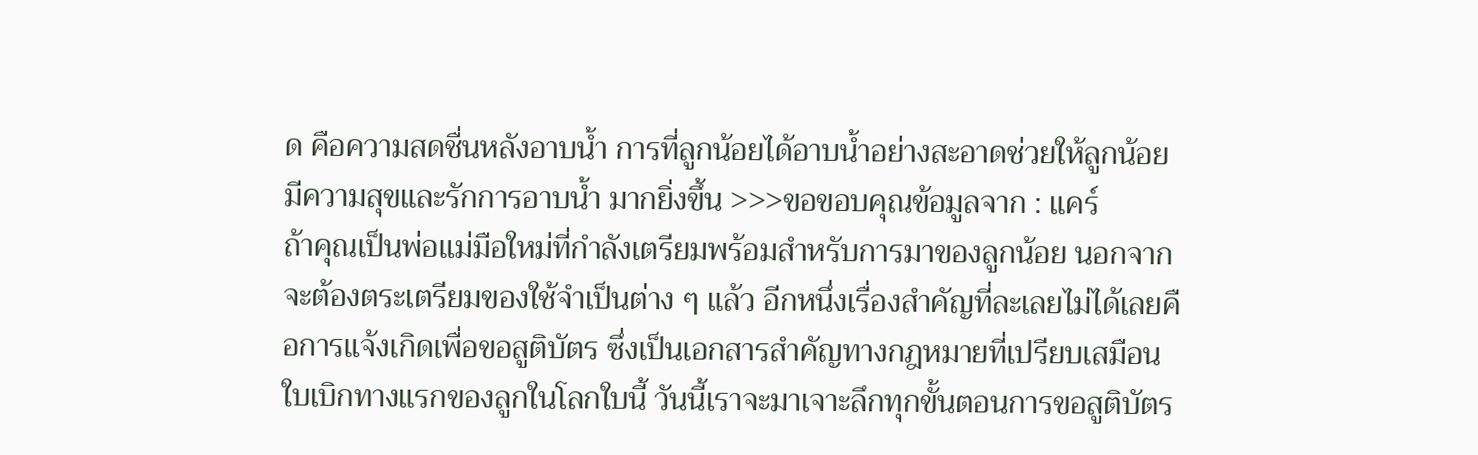ด คือความสดชื่นหลังอาบน้ำ การที่ลูกน้อยได้อาบน้ำอย่างสะอาดช่วยให้ลูกน้อยมีความสุขและรักการอาบน้ำ มากยิ่งขึ้น >>>ขอขอบคุณข้อมูลจาก : แคร์
ถ้าคุณเป็นพ่อแม่มือใหม่ที่กำลังเตรียมพร้อมสำหรับการมาของลูกน้อย นอกจากจะต้องตระเตรียมของใช้จำเป็นต่าง ๆ แล้ว อีกหนึ่งเรื่องสำคัญที่ละเลยไม่ได้เลยคือการแจ้งเกิดเพื่อขอสูติบัตร ซึ่งเป็นเอกสารสำคัญทางกฎหมายที่เปรียบเสมือนใบเบิกทางแรกของลูกในโลกใบนี้ วันนี้เราจะมาเจาะลึกทุกขั้นตอนการขอสูติบัตร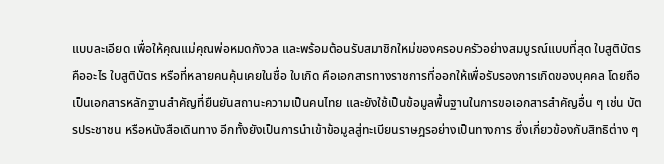แบบละเอียด เพื่อให้คุณแม่คุณพ่อหมดกังวล และพร้อมต้อนรับสมาชิกใหม่ของครอบครัวอย่างสมบูรณ์แบบที่สุด ใบสูติบัตรคืออะไร ใบสูติบัตร หรือที่หลายคนคุ้นเคยในชื่อ ใบเกิด คือเอกสารทางราชการที่ออกให้เพื่อรับรองการเกิดของบุคคล โดยถือเป็นเอกสารหลักฐานสำคัญที่ยืนยันสถานะความเป็นคนไทย และยังใช้เป็นข้อมูลพื้นฐานในการขอเอกสารสำคัญอื่น ๆ เช่น บัตรประชาชน หรือหนังสือเดินทาง อีกทั้งยังเป็นการนำเข้าข้อมูลสู่ทะเบียนราษฎรอย่างเป็นทางการ ซึ่งเกี่ยวข้องกับสิทธิต่าง ๆ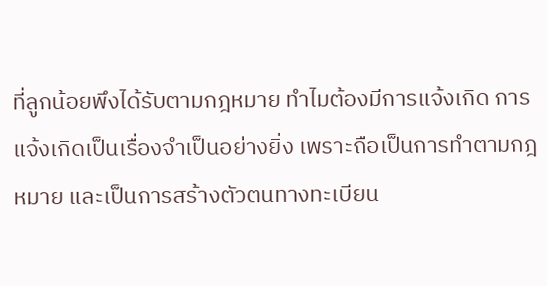ที่ลูกน้อยพึงได้รับตามกฎหมาย ทำไมต้องมีการแจ้งเกิด การแจ้งเกิดเป็นเรื่องจำเป็นอย่างยิ่ง เพราะถือเป็นการทำตามกฎหมาย และเป็นการสร้างตัวตนทางทะเบียน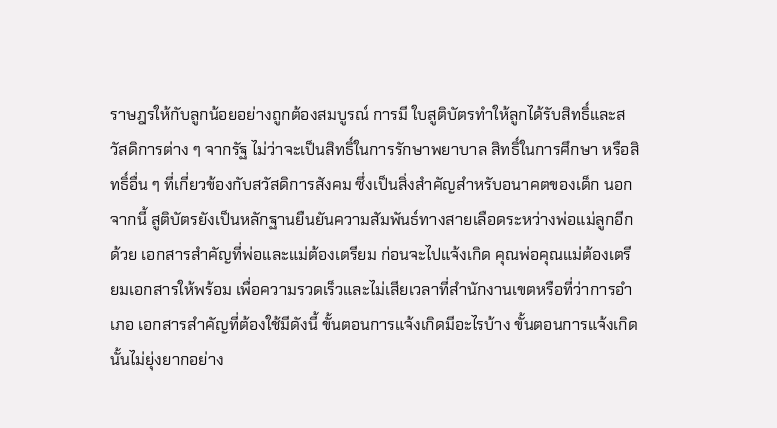ราษฎรให้กับลูกน้อยอย่างถูกต้องสมบูรณ์ การมี ใบสูติบัตรทำให้ลูกได้รับสิทธิ์และสวัสดิการต่าง ๆ จากรัฐ ไม่ว่าจะเป็นสิทธิ์ในการรักษาพยาบาล สิทธิ์ในการศึกษา หรือสิทธิ์อื่น ๆ ที่เกี่ยวข้องกับสวัสดิการสังคม ซึ่งเป็นสิ่งสำคัญสำหรับอนาคตของเด็ก นอกจากนี้ สูติบัตรยังเป็นหลักฐานยืนยันความสัมพันธ์ทางสายเลือดระหว่างพ่อแม่ลูกอีกด้วย เอกสารสำคัญที่พ่อและแม่ต้องเตรียม ก่อนจะไปแจ้งเกิด คุณพ่อคุณแม่ต้องเตรียมเอกสารให้พร้อม เพื่อความรวดเร็วและไม่เสียเวลาที่สำนักงานเขตหรือที่ว่าการอำเภอ เอกสารสำคัญที่ต้องใช้มีดังนี้ ขั้นตอนการแจ้งเกิดมีอะไรบ้าง ขั้นตอนการแจ้งเกิดนั้นไม่ยุ่งยากอย่าง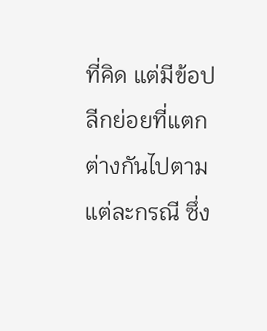ที่คิด แต่มีข้อปลีกย่อยที่แตกต่างกันไปตามแต่ละกรณี ซึ่ง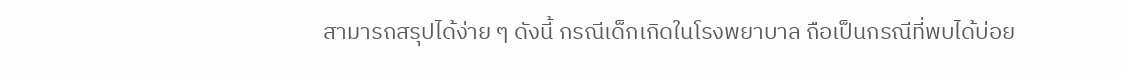สามารถสรุปได้ง่าย ๆ ดังนี้ กรณีเด็กเกิดในโรงพยาบาล ถือเป็นกรณีที่พบได้บ่อย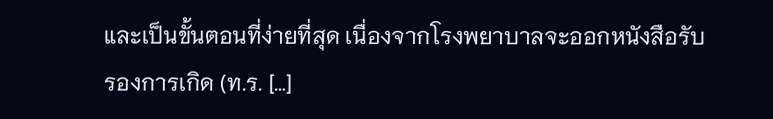และเป็นขั้นตอนที่ง่ายที่สุด เนื่องจากโรงพยาบาลจะออกหนังสือรับรองการเกิด (ท.ร. […]